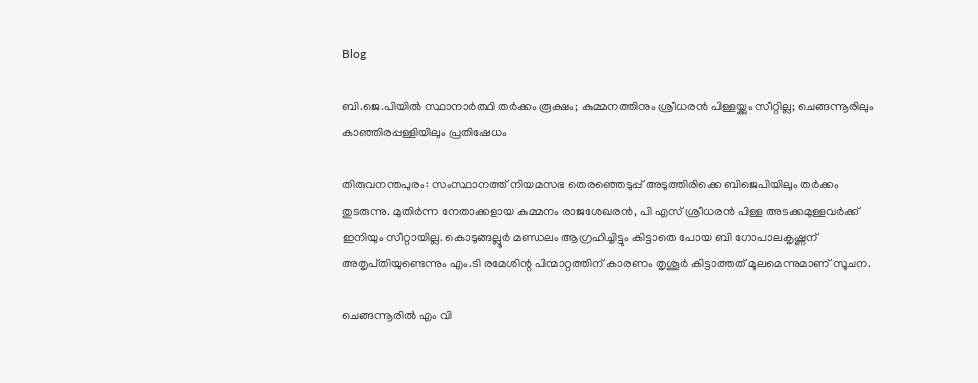Blog

ബി.ജെ.പിയിൽ സ്ഥാനാർത്ഥി തർക്കം രൂക്ഷം; കുമ്മനത്തിനും ശ്രീധരൻ പിള്ളയ്ക്കും സീറ്റില്ല; ചെങ്ങന്നൂരിലും കാഞ്ഞിരപ്പള്ളിയിലും പ്രതിഷേധം

തിരുവനന്തപുരം: സംസ്ഥാനത്ത് നിയമസഭ തെരഞ്ഞെടുപ്പ് അടുത്തിരിക്കെ ബിജെപിയിലും തർക്കം തുടരുന്നു. മുതിർന്ന നേതാക്കളായ കുമ്മനം രാജശേഖരൻ, പി എസ് ശ്രീധരൻ പിള്ള അടക്കമുള്ളവർക്ക് ഇനിയും സീറ്റായില്ല. കൊടുങ്ങല്ലൂർ മണ്ഡലം ആഗ്രഹിച്ചിട്ടും കിട്ടാതെ പോയ ബി ഗോപാലകൃഷ്ണന് അതൃപ്‌തിയുണ്ടെന്നും എം.ടി രമേശിന്റ പിന്മാറ്റത്തിന് കാരണം തൃശൂർ കിട്ടാത്തത് മൂലമെന്നുമാണ് സൂചന.

ചെങ്ങന്നൂരില്‍ എം വി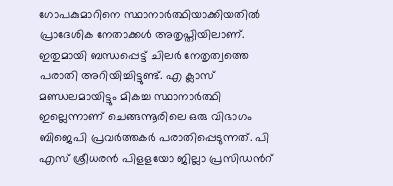ഗോപകുമാറിനെ സ്ഥാനാര്‍ത്ഥിയാക്കിയതില്‍ പ്രാദേശിക നേതാക്കൾ അതൃപ്തിയിലാണ്. ഇതുമായി ബന്ധപ്പെട്ട് ചിലര്‍ നേതൃത്വത്തെ പരാതി അറിയിച്ചിട്ടുണ്ട്. എ ക്ലാസ് മണ്ഡലമായിട്ടും മികച്ച സ്ഥാനാര്‍ത്ഥി ഇല്ലെന്നാണ് ചെങ്ങന്നൂരിലെ ഒരു വിഭാഗം ബിജെപി പ്രവര്‍ത്തകർ പരാതിപ്പെടുന്നത്. പി എസ് ശ്രീധരന്‍ പിളളയോ ജില്ലാ പ്രസിഡന്‍റ്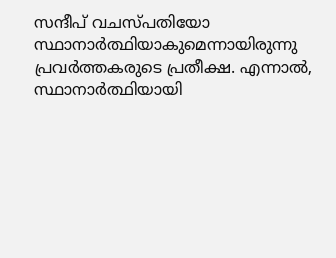സന്ദീപ് വചസ്പതിയോ സ്ഥാനാര്‍ത്ഥിയാകുമെന്നായിരുന്നു പ്രവർത്തകരുടെ പ്രതീക്ഷ. എന്നാൽ, സ്ഥാനാര്‍ത്ഥിയായി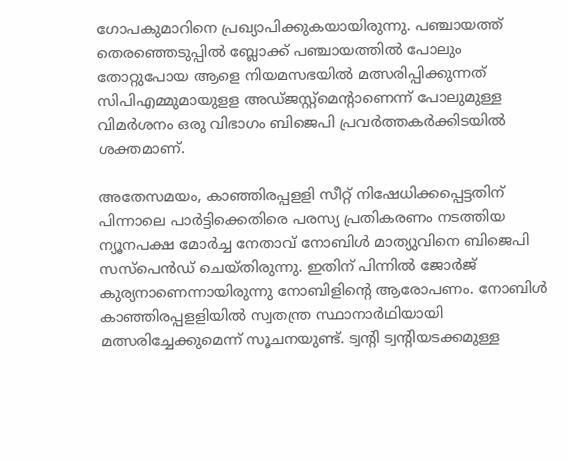ഗോപകുമാറിനെ പ്രഖ്യാപിക്കുകയായിരുന്നു. പഞ്ചായത്ത് തെരഞ്ഞെടുപ്പില്‍ ബ്ലോക്ക് പഞ്ചായത്തില്‍ പോലും തോറ്റുപോയ ആളെ നിയമസഭയില്‍ മത്സരിപ്പിക്കുന്നത് സിപിഎമ്മുമായുളള അഡ്ജസ്റ്റ്മെന്‍റാണെന്ന് പോലുമുള്ള വിമർശനം ഒരു വിഭാഗം ബിജെപി പ്രവര്‍ത്തകര്‍ക്കിടയില്‍ ശക്തമാണ്.

അതേസമയം, കാഞ്ഞിരപ്പളളി സീറ്റ് നിഷേധിക്കപ്പെട്ടതിന് പിന്നാലെ പാര്‍ട്ടിക്കെതിരെ പരസ്യ പ്രതികരണം നടത്തിയ ന്യൂനപക്ഷ മോര്‍ച്ച നേതാവ് നോബിള്‍ മാത്യുവിനെ ബിജെപി സസ്പെന്‍ഡ് ചെയ്തിരുന്നു. ഇതിന് പിന്നിൽ ജോർജ് കുര്യനാണെന്നായിരുന്നു നോബിളിന്റെ ആരോപണം. നോബിള്‍ കാഞ്ഞിരപ്പളളിയില്‍ സ്വതന്ത്ര സ്ഥാനാര്‍ഥിയായി മത്സരിച്ചേക്കുമെന്ന് സൂചനയുണ്ട്. ട്വന്‍റി ട്വന്‍റിയടക്കമുള്ള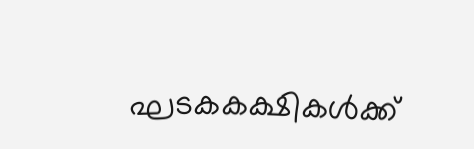ഘടകകക്ഷികള്‍ക്ക്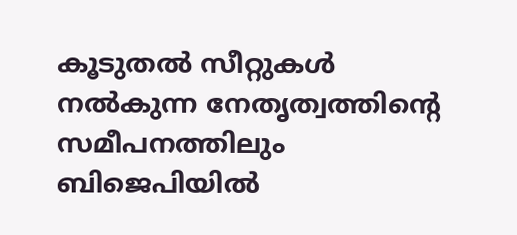കൂടുതല്‍ സീറ്റുകള്‍ നല്‍കുന്ന നേതൃത്വത്തിന്‍റെ സമീപനത്തിലും ബിജെപിയില്‍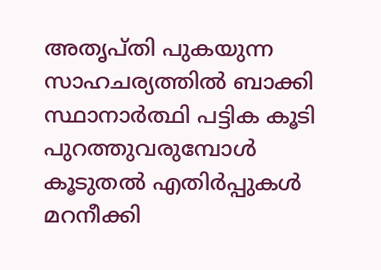അതൃപ്തി പുകയുന്ന സാഹചര്യത്തിൽ ബാക്കി സ്ഥാനാര്‍ത്ഥി പട്ടിക കൂടി പുറത്തുവരുമ്പോള്‍ കൂടുതല്‍ എതിര്‍പ്പുകള്‍ മറനീക്കി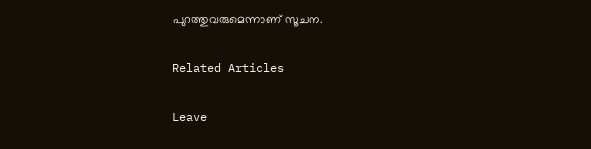പുറത്തുവരുമെന്നാണ് സൂചന.

Related Articles

Leave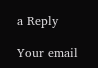a Reply

Your email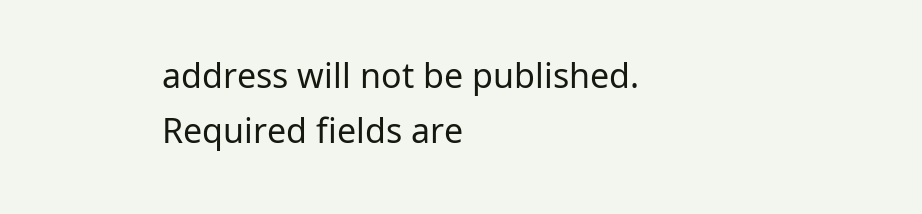address will not be published. Required fields are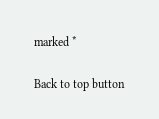marked *

Back to top button